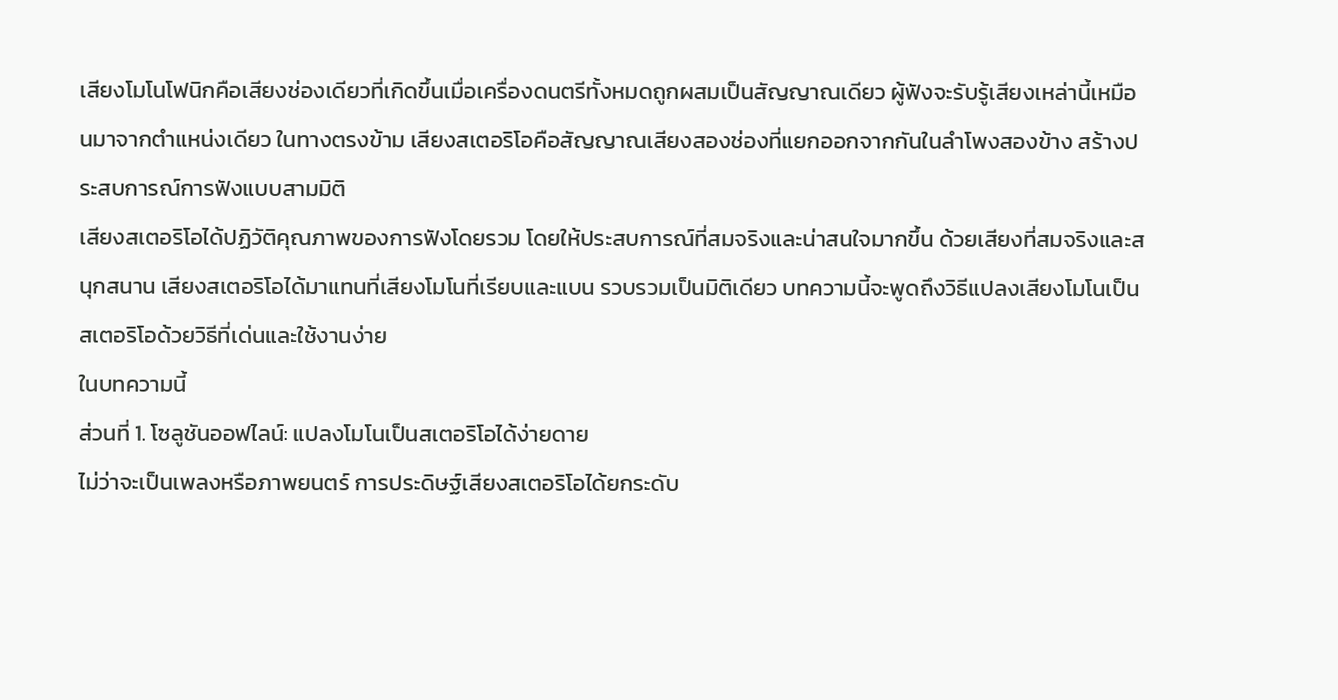เสียงโมโนโฟนิกคือเสียงช่องเดียวที่เกิดขึ้นเมื่อเครื่องดนตรีทั้งหมดถูกผสมเป็นสัญญาณเดียว ผู้ฟังจะรับรู้เสียงเหล่านี้เหมือนมาจากตำแหน่งเดียว ในทางตรงข้าม เสียงสเตอริโอคือสัญญาณเสียงสองช่องที่แยกออกจากกันในลำโพงสองข้าง สร้างประสบการณ์การฟังแบบสามมิติ
เสียงสเตอริโอได้ปฏิวัติคุณภาพของการฟังโดยรวม โดยให้ประสบการณ์ที่สมจริงและน่าสนใจมากขึ้น ด้วยเสียงที่สมจริงและสนุกสนาน เสียงสเตอริโอได้มาแทนที่เสียงโมโนที่เรียบและแบน รวบรวมเป็นมิติเดียว บทความนี้จะพูดถึงวิธีแปลงเสียงโมโนเป็นสเตอริโอด้วยวิธีที่เด่นและใช้งานง่าย
ในบทความนี้
ส่วนที่ 1. โซลูชันออฟไลน์: แปลงโมโนเป็นสเตอริโอได้ง่ายดาย
ไม่ว่าจะเป็นเพลงหรือภาพยนตร์ การประดิษฐ์เสียงสเตอริโอได้ยกระดับ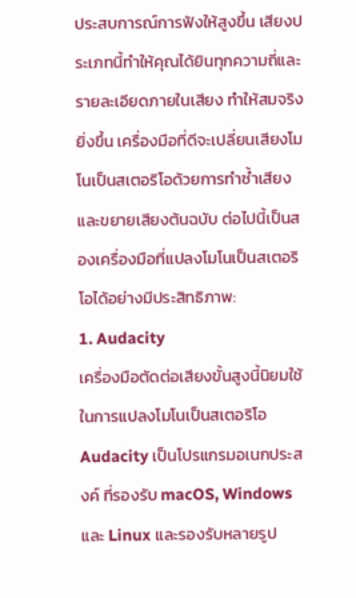ประสบการณ์การฟังให้สูงขึ้น เสียงประเภทนี้ทำให้คุณได้ยินทุกความถี่และรายละเอียดภายในเสียง ทำให้สมจริงยิ่งขึ้น เครื่องมือที่ดีจะเปลี่ยนเสียงโมโนเป็นสเตอริโอด้วยการทำซ้ำเสียงและขยายเสียงต้นฉบับ ต่อไปนี้เป็นสองเครื่องมือที่แปลงโมโนเป็นสเตอริโอได้อย่างมีประสิทธิภาพ:
1. Audacity
เครื่องมือตัดต่อเสียงขั้นสูงนี้นิยมใช้ในการแปลงโมโนเป็นสเตอริโอ Audacity เป็นโปรแกรมอเนกประสงค์ ที่รองรับ macOS, Windows และ Linux และรองรับหลายรูป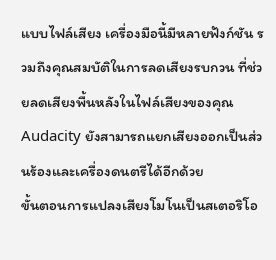แบบไฟล์เสียง เครื่องมือนี้มีหลายฟังก์ชัน รวมถึงคุณสมบัติในการลดเสียงรบกวน ที่ช่วยลดเสียงพื้นหลังในไฟล์เสียงของคุณ Audacity ยังสามารถแยกเสียงออกเป็นส่วนร้องและเครื่องดนตรีได้อีกด้วย
ขั้นตอนการแปลงเสียงโมโนเป็นสเตอริโอ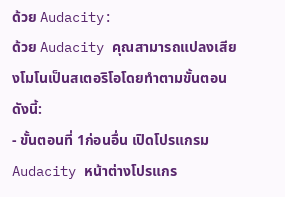ด้วย Audacity:
ด้วย Audacity คุณสามารถแปลงเสียงโมโนเป็นสเตอริโอโดยทำตามขั้นตอนดังนี้:
- ขั้นตอนที่ 1ก่อนอื่น เปิดโปรแกรม Audacity หน้าต่างโปรแกร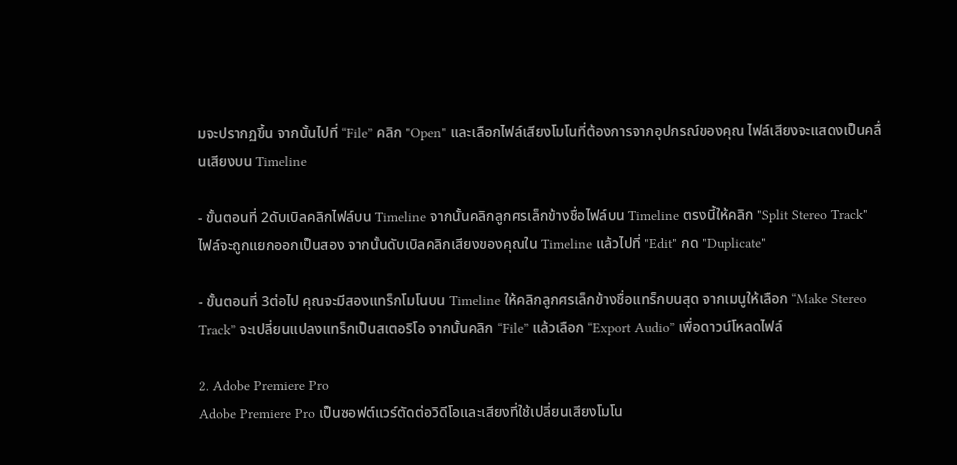มจะปรากฏขึ้น จากนั้นไปที่ “File” คลิก "Open" และเลือกไฟล์เสียงโมโนที่ต้องการจากอุปกรณ์ของคุณ ไฟล์เสียงจะแสดงเป็นคลื่นเสียงบน Timeline

- ขั้นตอนที่ 2ดับเบิลคลิกไฟล์บน Timeline จากนั้นคลิกลูกศรเล็กข้างชื่อไฟล์บน Timeline ตรงนี้ให้คลิก "Split Stereo Track" ไฟล์จะถูกแยกออกเป็นสอง จากนั้นดับเบิลคลิกเสียงของคุณใน Timeline แล้วไปที่ "Edit" กด "Duplicate"

- ขั้นตอนที่ 3ต่อไป คุณจะมีสองแทร็กโมโนบน Timeline ให้คลิกลูกศรเล็กข้างชื่อแทร็กบนสุด จากเมนูให้เลือก “Make Stereo Track” จะเปลี่ยนแปลงแทร็กเป็นสเตอริโอ จากนั้นคลิก “File” แล้วเลือก “Export Audio” เพื่อดาวน์โหลดไฟล์

2. Adobe Premiere Pro
Adobe Premiere Pro เป็นซอฟต์แวร์ตัดต่อวิดีโอและเสียงที่ใช้เปลี่ยนเสียงโมโน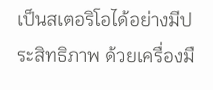เป็นสเตอริโอได้อย่างมีประสิทธิภาพ ด้วยเครื่องมื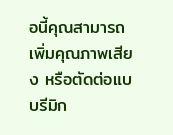อนี้คุณสามารถเพิ่มคุณภาพเสียง หรือตัดต่อแบบรีมิก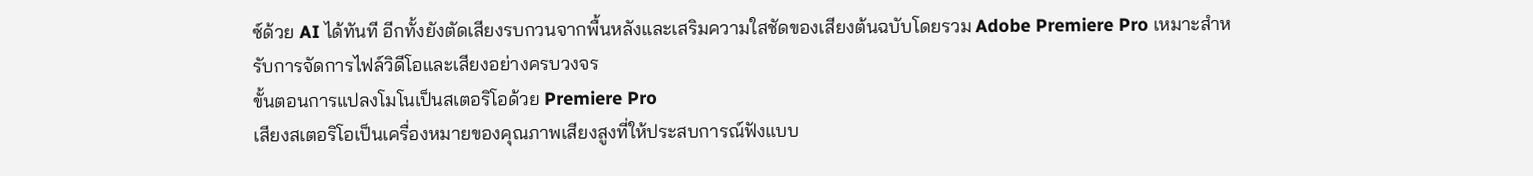ซ์ด้วย AI ได้ทันที อีกทั้งยังตัดเสียงรบกวนจากพื้นหลังและเสริมความใสชัดของเสียงต้นฉบับโดยรวม Adobe Premiere Pro เหมาะสำหรับการจัดการไฟล์วิดีโอและเสียงอย่างครบวงจร
ขั้นตอนการแปลงโมโนเป็นสเตอริโอด้วย Premiere Pro
เสียงสเตอริโอเป็นเครื่องหมายของคุณภาพเสียงสูงที่ให้ประสบการณ์ฟังแบบ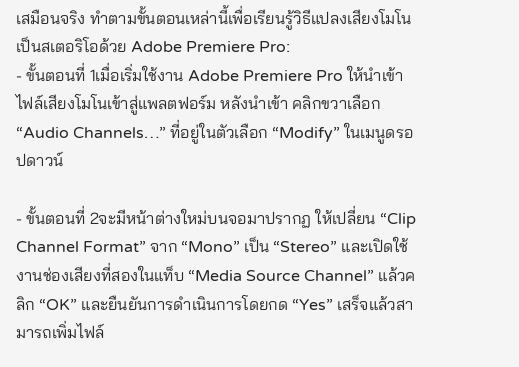เสมือนจริง ทำตามขั้นตอนเหล่านี้เพื่อเรียนรู้วิธีแปลงเสียงโมโนเป็นสเตอริโอด้วย Adobe Premiere Pro:
- ขั้นตอนที่ 1เมื่อเริ่มใช้งาน Adobe Premiere Pro ให้นำเข้าไฟล์เสียงโมโนเข้าสู่แพลตฟอร์ม หลังนำเข้า คลิกขวาเลือก “Audio Channels…” ที่อยู่ในตัวเลือก “Modify” ในเมนูดรอปดาวน์

- ขั้นตอนที่ 2จะมีหน้าต่างใหม่บนจอมาปรากฏ ให้เปลี่ยน “Clip Channel Format” จาก “Mono” เป็น “Stereo” และเปิดใช้งานช่องเสียงที่สองในแท็บ “Media Source Channel” แล้วคลิก “OK” และยืนยันการดำเนินการโดยกด “Yes” เสร็จแล้วสามารถเพิ่มไฟล์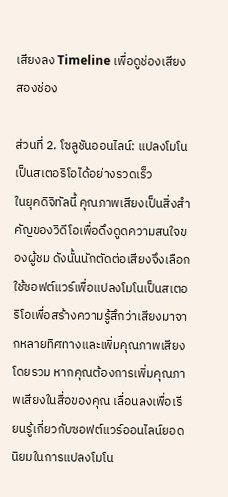เสียงลง Timeline เพื่อดูช่องเสียงสองช่อง

ส่วนที่ 2. โซลูชันออนไลน์: แปลงโมโนเป็นสเตอริโอได้อย่างรวดเร็ว
ในยุคดิจิทัลนี้ คุณภาพเสียงเป็นสิ่งสำคัญของวิดีโอเพื่อดึงดูดความสนใจของผู้ชม ดังนั้นนักตัดต่อเสียงจึงเลือกใช้ซอฟต์แวร์เพื่อแปลงโมโนเป็นสเตอริโอเพื่อสร้างความรู้สึกว่าเสียงมาจากหลายทิศทางและเพิ่มคุณภาพเสียงโดยรวม หากคุณต้องการเพิ่มคุณภาพเสียงในสื่อของคุณ เลื่อนลงเพื่อเรียนรู้เกี่ยวกับซอฟต์แวร์ออนไลน์ยอดนิยมในการแปลงโมโน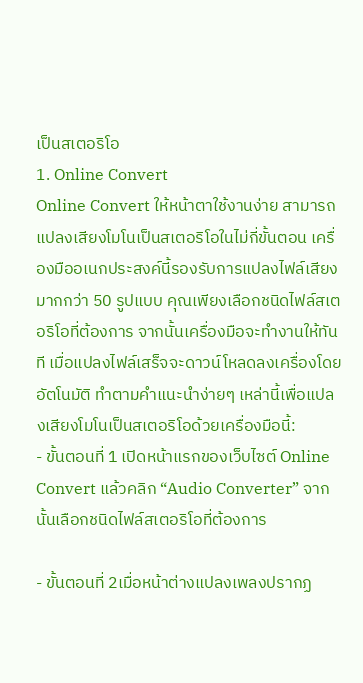เป็นสเตอริโอ
1. Online Convert
Online Convert ให้หน้าตาใช้งานง่าย สามารถแปลงเสียงโมโนเป็นสเตอริโอในไม่กี่ขั้นตอน เครื่องมืออเนกประสงค์นี้รองรับการแปลงไฟล์เสียงมากกว่า 50 รูปแบบ คุณเพียงเลือกชนิดไฟล์สเตอริโอที่ต้องการ จากนั้นเครื่องมือจะทำงานให้ทันที เมื่อแปลงไฟล์เสร็จจะดาวน์โหลดลงเครื่องโดยอัตโนมัติ ทำตามคำแนะนำง่ายๆ เหล่านี้เพื่อแปลงเสียงโมโนเป็นสเตอริโอด้วยเครื่องมือนี้:
- ขั้นตอนที่ 1 เปิดหน้าแรกของเว็บไซต์ Online Convert แล้วคลิก “Audio Converter” จากนั้นเลือกชนิดไฟล์สเตอริโอที่ต้องการ

- ขั้นตอนที่ 2เมื่อหน้าต่างแปลงเพลงปรากฏ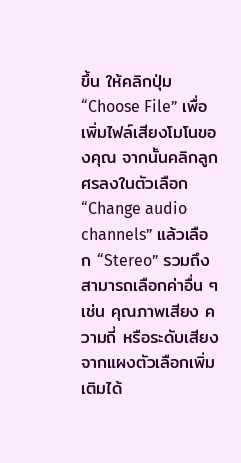ขึ้น ให้คลิกปุ่ม “Choose File” เพื่อเพิ่มไฟล์เสียงโมโนของคุณ จากนั้นคลิกลูกศรลงในตัวเลือก “Change audio channels” แล้วเลือก “Stereo” รวมถึงสามารถเลือกค่าอื่น ๆ เช่น คุณภาพเสียง ความถี่ หรือระดับเสียง จากแผงตัวเลือกเพิ่มเติมได้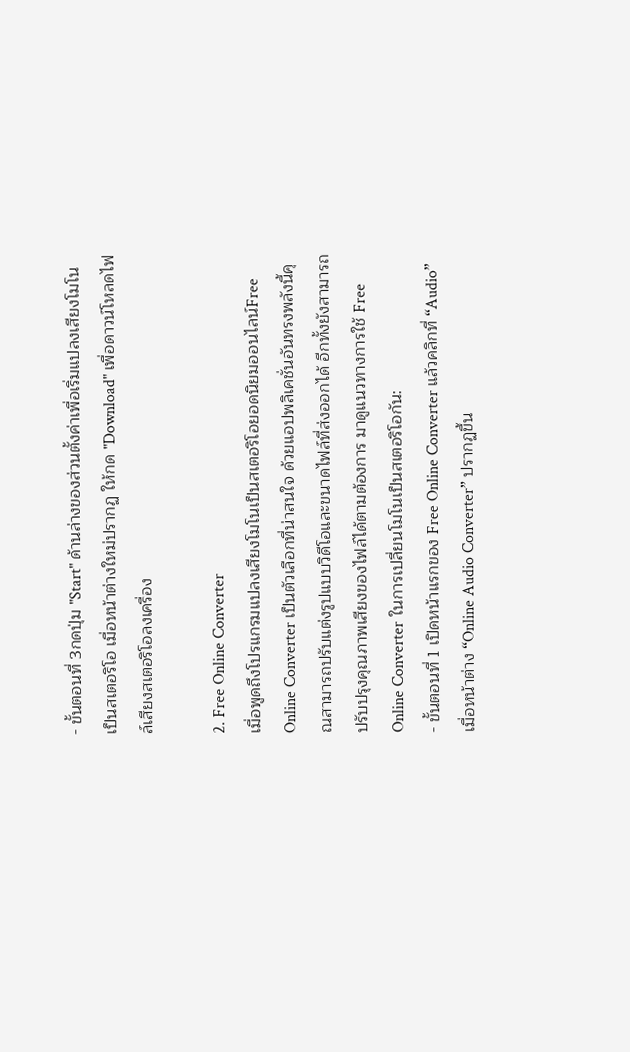- ขั้นตอนที่ 3กดปุ่ม "Start" ด้านล่างของส่วนตั้งค่าเพื่อเริ่มแปลงเสียงโมโนเป็นสเตอริโอ เมื่อหน้าต่างใหม่ปรากฏ ให้กด "Download" เพื่อดาวน์โหลดไฟล์เสียงสเตอริโอลงเครื่อง

2. Free Online Converter
เมื่อพูดถึงโปรแกรมแปลงเสียงโมโนเป็นสเตอริโอยอดนิยมออนไลน์Free Online Converter เป็นตัวเลือกที่น่าสนใจ ด้วยแอปพลิเคชั่นอันทรงพลังนี้คุณสามารถปรับแต่งรูปแบบวิดีโอและขนาดไฟล์ที่ส่งออกได้ อีกทั้งยังสามารถปรับปรุงคุณภาพเสียงของไฟล์ได้ตามต้องการ มาดูแนวทางการใช้ Free Online Converter ในการเปลี่ยนโมโนเป็นสเตอริโอกัน:
- ขั้นตอนที่ 1 เปิดหน้าแรกของ Free Online Converter แล้วคลิกที่ “Audio” เมื่อหน้าต่าง “Online Audio Converter” ปรากฏขึ้น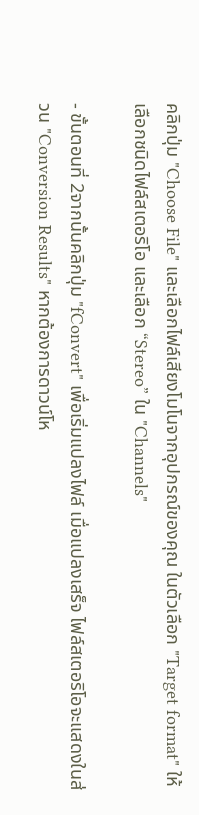คลิกปุ่ม "Choose File" และเลือกไฟล์เสียงโมโนจากอุปกรณ์ของคุณ ในตัวเลือก "Target format" ให้เลือกชนิดไฟล์สเตอริโอ และเลือก “Stereo” ใน "Channels"

- ขั้นตอนที่ 2จากนั้นคลิกปุ่ม "fConvert" เพื่อเริ่มแปลงไฟล์ เมื่อแปลงเสร็จ ไฟล์สเตอริโอจะแสดงในส่วน "Conversion Results" หากต้องการดาวน์โห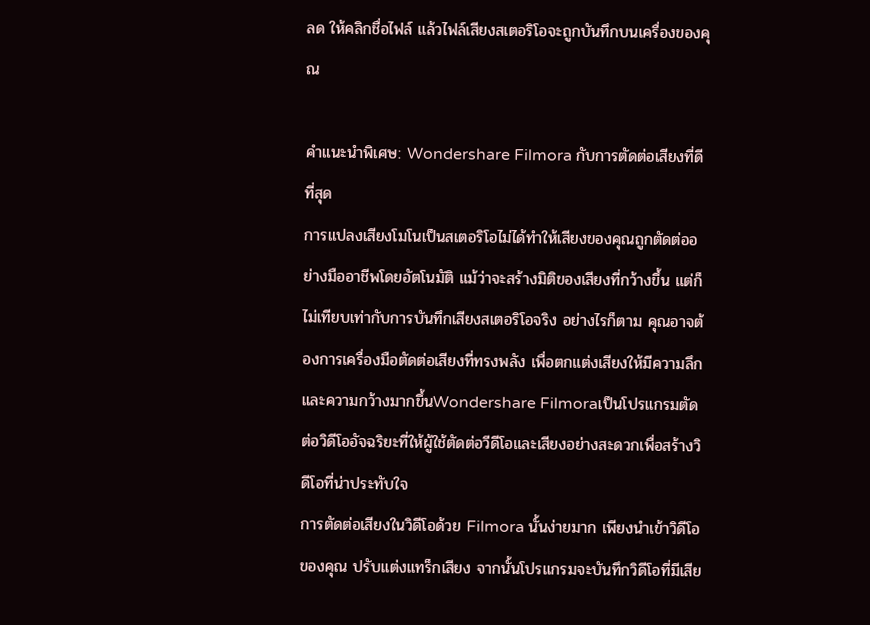ลด ให้คลิกชื่อไฟล์ แล้วไฟล์เสียงสเตอริโอจะถูกบันทึกบนเครื่องของคุณ

คำแนะนำพิเศษ: Wondershare Filmora กับการตัดต่อเสียงที่ดีที่สุด
การแปลงเสียงโมโนเป็นสเตอริโอไม่ได้ทำให้เสียงของคุณถูกตัดต่ออย่างมืออาชีพโดยอัตโนมัติ แม้ว่าจะสร้างมิติของเสียงที่กว้างขึ้น แต่ก็ไม่เทียบเท่ากับการบันทึกเสียงสเตอริโอจริง อย่างไรก็ตาม คุณอาจต้องการเครื่องมือตัดต่อเสียงที่ทรงพลัง เพื่อตกแต่งเสียงให้มีความลึกและความกว้างมากขึ้นWondershare Filmoraเป็นโปรแกรมตัดต่อวิดีโออัจฉริยะที่ให้ผู้ใช้ตัดต่อวีดีโอและเสียงอย่างสะดวกเพื่อสร้างวิดีโอที่น่าประทับใจ
การตัดต่อเสียงในวิดีโอด้วย Filmora นั้นง่ายมาก เพียงนำเข้าวิดีโอของคุณ ปรับแต่งแทร็กเสียง จากนั้นโปรแกรมจะบันทึกวิดีโอที่มีเสีย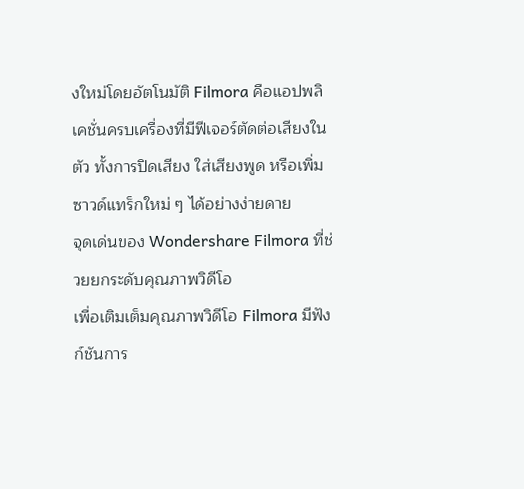งใหม่โดยอัตโนมัติ Filmora คือแอปพลิเคชั่นครบเครื่องที่มีฟีเจอร์ตัดต่อเสียงในตัว ทั้งการปิดเสียง ใส่เสียงพูด หรือเพิ่มซาวด์แทร็กใหม่ ๆ ได้อย่างง่ายดาย
จุดเด่นของ Wondershare Filmora ที่ช่วยยกระดับคุณภาพวิดีโอ
เพื่อเติมเต็มคุณภาพวิดีโอ Filmora มีฟังก์ชันการ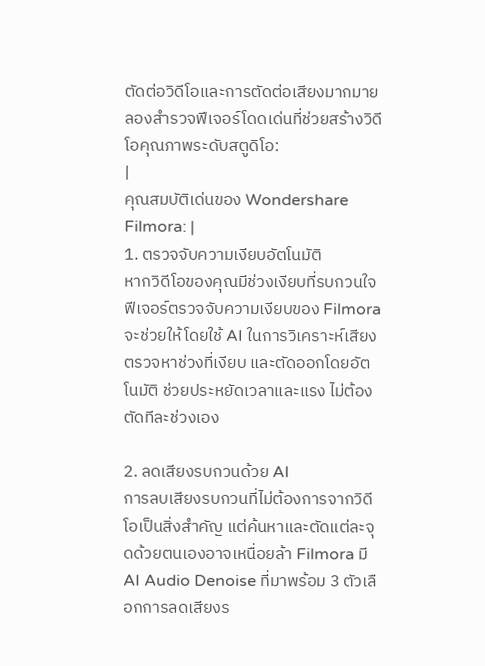ตัดต่อวิดีโอและการตัดต่อเสียงมากมาย ลองสำรวจฟีเจอร์โดดเด่นที่ช่วยสร้างวิดีโอคุณภาพระดับสตูดิโอ:
|
คุณสมบัติเด่นของ Wondershare Filmora: |
1. ตรวจจับความเงียบอัตโนมัติ
หากวิดีโอของคุณมีช่วงเงียบที่รบกวนใจ ฟีเจอร์ตรวจจับความเงียบของ Filmora จะช่วยให้โดยใช้ AI ในการวิเคราะห์เสียง ตรวจหาช่วงที่เงียบ และตัดออกโดยอัตโนมัติ ช่วยประหยัดเวลาและแรง ไม่ต้องตัดทีละช่วงเอง

2. ลดเสียงรบกวนด้วย AI
การลบเสียงรบกวนที่ไม่ต้องการจากวิดีโอเป็นสิ่งสำคัญ แต่ค้นหาและตัดแต่ละจุดด้วยตนเองอาจเหนื่อยล้า Filmora มี AI Audio Denoise ที่มาพร้อม 3 ตัวเลือกการลดเสียงร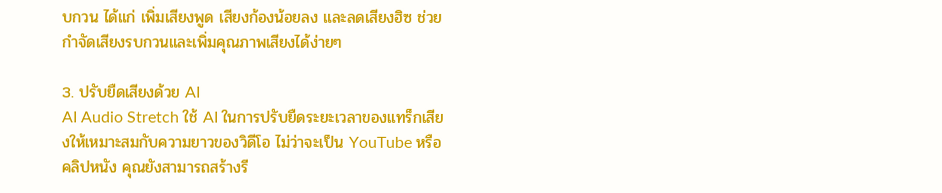บกวน ได้แก่ เพิ่มเสียงพูด เสียงก้องน้อยลง และลดเสียงฮิซ ช่วยกำจัดเสียงรบกวนและเพิ่มคุณภาพเสียงได้ง่ายๆ

3. ปรับยืดเสียงด้วย AI
AI Audio Stretch ใช้ AI ในการปรับยืดระยะเวลาของแทร็กเสียงให้เหมาะสมกับความยาวของวิดีโอ ไม่ว่าจะเป็น YouTube หรือคลิปหนัง คุณยังสามารถสร้างรี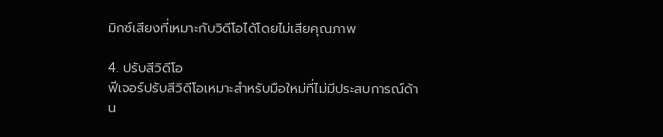มิกซ์เสียงที่เหมาะกับวิดีโอได้โดยไม่เสียคุณภาพ

4. ปรับสีวิดีโอ
ฟีเจอร์ปรับสีวิดีโอเหมาะสำหรับมือใหม่ที่ไม่มีประสบการณ์ด้าน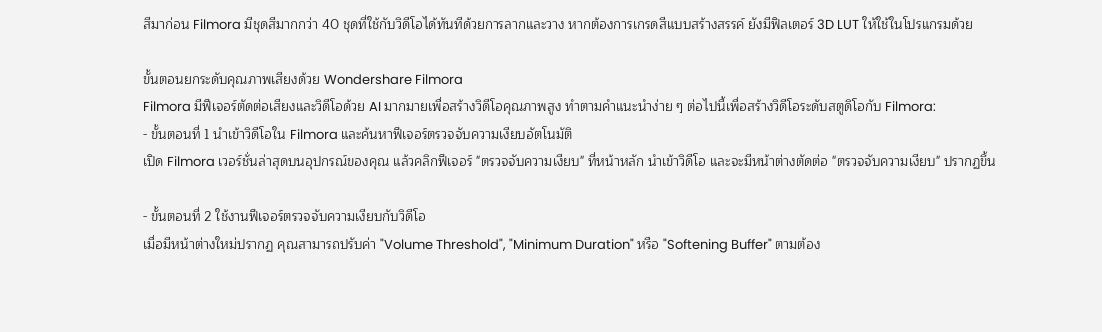สีมาก่อน Filmora มีชุดสีมากกว่า 40 ชุดที่ใช้กับวิดีโอได้ทันทีด้วยการลากและวาง หากต้องการเกรดสีแบบสร้างสรรค์ ยังมีฟิลเตอร์ 3D LUT ให้ใช้ในโปรแกรมด้วย

ขั้นตอนยกระดับคุณภาพเสียงด้วย Wondershare Filmora
Filmora มีฟีเจอร์ตัดต่อเสียงและวิดีโอด้วย AI มากมายเพื่อสร้างวิดีโอคุณภาพสูง ทำตามคำแนะนำง่าย ๆ ต่อไปนี้เพื่อสร้างวิดีโอระดับสตูดิโอกับ Filmora:
- ขั้นตอนที่ 1 นำเข้าวิดีโอใน Filmora และค้นหาฟีเจอร์ตรวจจับความเงียบอัตโนมัติ
เปิด Filmora เวอร์ชั่นล่าสุดบนอุปกรณ์ของคุณ แล้วคลิกฟีเจอร์ "ตรวจจับความเงียบ" ที่หน้าหลัก นำเข้าวิดีโอ และจะมีหน้าต่างตัดต่อ "ตรวจจับความเงียบ" ปรากฏขึ้น

- ขั้นตอนที่ 2 ใช้งานฟีเจอร์ตรวจจับความเงียบกับวิดีโอ
เมื่อมีหน้าต่างใหม่ปรากฏ คุณสามารถปรับค่า "Volume Threshold", "Minimum Duration" หรือ "Softening Buffer" ตามต้อง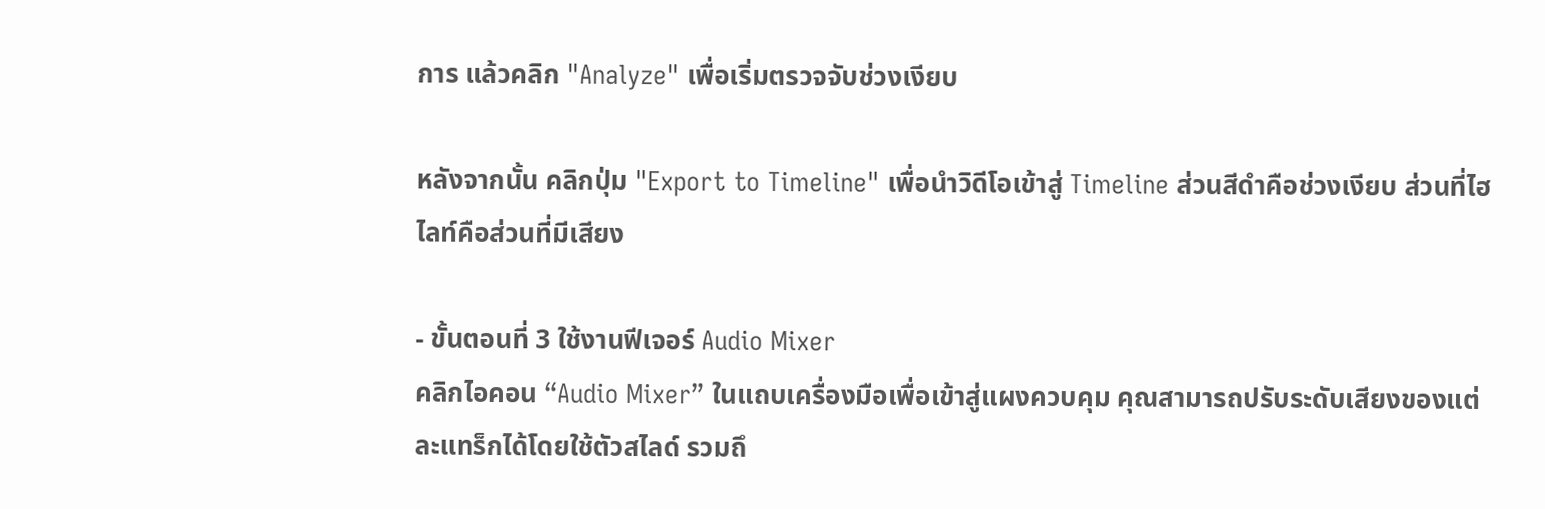การ แล้วคลิก "Analyze" เพื่อเริ่มตรวจจับช่วงเงียบ

หลังจากนั้น คลิกปุ่ม "Export to Timeline" เพื่อนำวิดีโอเข้าสู่ Timeline ส่วนสีดำคือช่วงเงียบ ส่วนที่ไฮไลท์คือส่วนที่มีเสียง

- ขั้นตอนที่ 3 ใช้งานฟีเจอร์ Audio Mixer
คลิกไอคอน “Audio Mixer” ในแถบเครื่องมือเพื่อเข้าสู่แผงควบคุม คุณสามารถปรับระดับเสียงของแต่ละแทร็กได้โดยใช้ตัวสไลด์ รวมถึ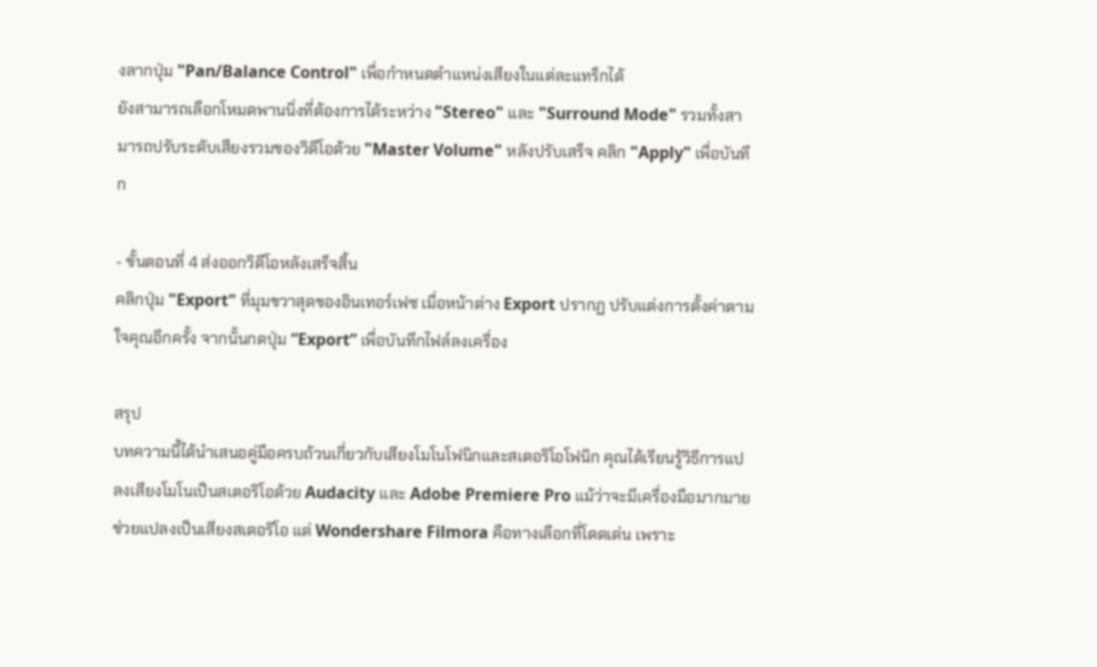งลากปุ่ม "Pan/Balance Control" เพื่อกำหนดตำแหน่งเสียงในแต่ละแทร็กได้
ยังสามารถเลือกโหมดพานนิ่งที่ต้องการได้ระหว่าง "Stereo" และ "Surround Mode" รวมทั้งสามารถปรับระดับเสียงรวมของวิดีโอด้วย "Master Volume" หลังปรับเสร็จ คลิก "Apply" เพื่อบันทึก

- ขั้นตอนที่ 4 ส่งออกวิดีโอหลังเสร็จสิ้น
คลิกปุ่ม "Export" ที่มุมขวาสุดของอินเทอร์เฟซ เมื่อหน้าต่าง Export ปรากฏ ปรับแต่งการตั้งค่าตามใจคุณอีกครั้ง จากนั้นกดปุ่ม “Export” เพื่อบันทึกไฟล์ลงเครื่อง

สรุป
บทความนี้ได้นำเสนอคู่มือครบถ้วนเกี่ยวกับเสียงโมโนโฟนิกและสเตอริโอโฟนิก คุณได้เรียนรู้วิธีการแปลงเสียงโมโนเป็นสเตอริโอด้วย Audacity และ Adobe Premiere Pro แม้ว่าจะมีเครื่องมือมากมายช่วยแปลงเป็นเสียงสเตอริโอ แต่ Wondershare Filmora คือทางเลือกที่โดดเด่น เพราะ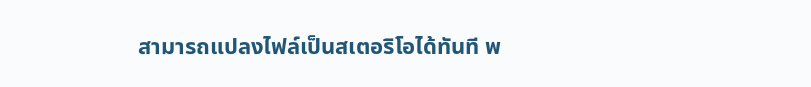สามารถแปลงไฟล์เป็นสเตอริโอได้ทันที พ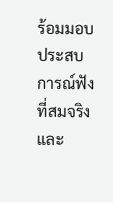ร้อมมอบประสบการณ์ฟังที่สมจริงและ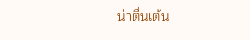น่าตื่นเต้น